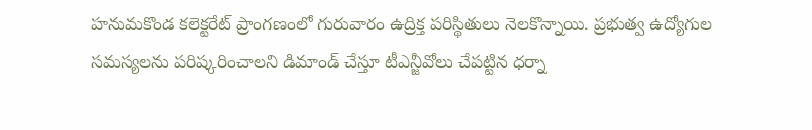హనుమకొండ కలెక్టరేట్ ప్రాంగణంలో గురువారం ఉద్రిక్త పరిస్థితులు నెలకొన్నాయి. ప్రభుత్వ ఉద్యోగుల సమస్యలను పరిష్కరించాలని డిమాండ్ చేస్తూ టీఎన్జీవోలు చేపట్టిన ధర్నా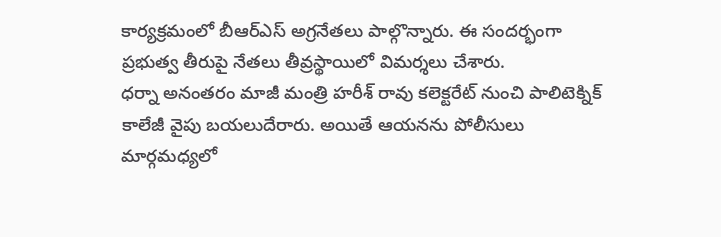కార్యక్రమంలో బీఆర్ఎస్ అగ్రనేతలు పాల్గొన్నారు. ఈ సందర్భంగా ప్రభుత్వ తీరుపై నేతలు తీవ్రస్థాయిలో విమర్శలు చేశారు.
ధర్నా అనంతరం మాజీ మంత్రి హరీశ్ రావు కలెక్టరేట్ నుంచి పాలిటెక్నిక్ కాలేజీ వైపు బయలుదేరారు. అయితే ఆయనను పోలీసులు మార్గమధ్యలో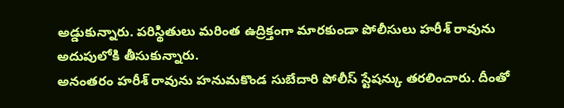అడ్డుకున్నారు. పరిస్థితులు మరింత ఉద్రిక్తంగా మారకుండా పోలీసులు హరీశ్ రావును అదుపులోకి తీసుకున్నారు.
అనంతరం హరీశ్ రావును హనుమకొండ సుబేదారి పోలీస్ స్టేషన్కు తరలించారు. దీంతో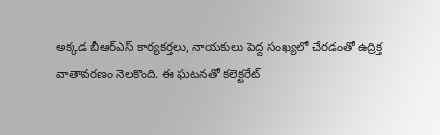అక్కడ బీఆర్ఎస్ కార్యకర్తలు, నాయకులు పెద్ద సంఖ్యలో చేరడంతో ఉద్రిక్త వాతావరణం నెలకొంది. ఈ ఘటనతో కలెక్టరేట్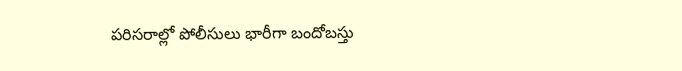పరిసరాల్లో పోలీసులు భారీగా బందోబస్తు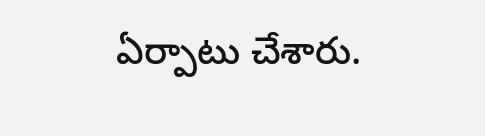ఏర్పాటు చేశారు.